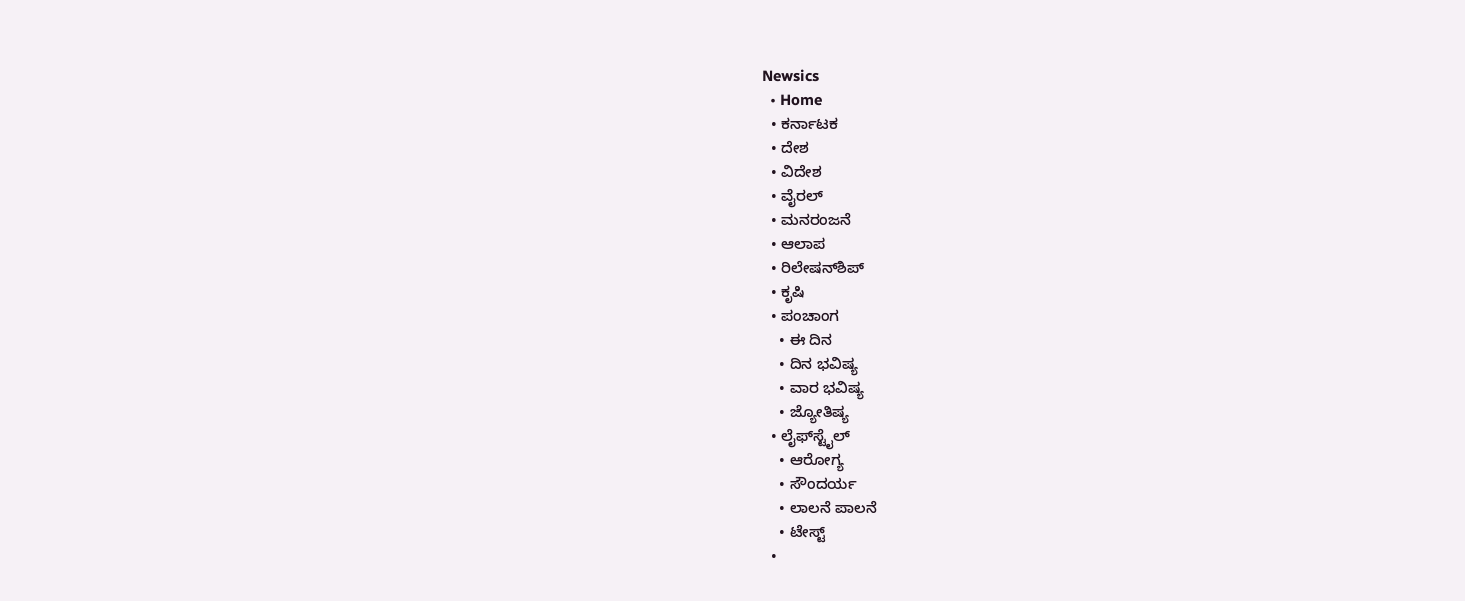Newsics
  • Home
  • ಕರ್ನಾಟಕ
  • ದೇಶ
  • ವಿದೇಶ
  • ವೈರಲ್
  • ಮನರಂಜನೆ
  • ಆಲಾಪ
  • ರಿಲೇಷನ್‌ಶಿಪ್
  • ಕೃಷಿ
  • ಪಂಚಾಂಗ
    • ಈ ದಿನ
    • ದಿನ ಭವಿಷ್ಯ
    • ವಾರ ಭವಿಷ್ಯ
    • ಜ್ಯೋತಿಷ್ಯ
  • ಲೈಫ್‌ಸ್ಟೈಲ್
    • ಆರೋಗ್ಯ
    • ಸೌಂದರ್ಯ
    • ಲಾಲನೆ ಪಾಲನೆ
    • ಟೇಸ್ಟ್
  •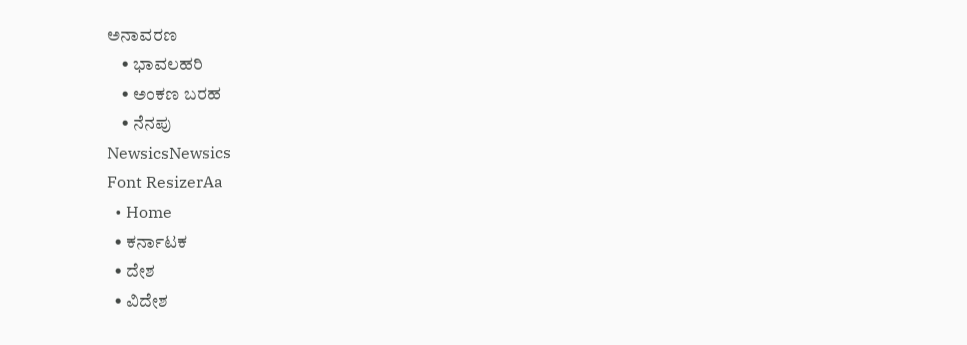ಅನಾವರಣ
    • ಭಾವಲಹರಿ
    • ಅಂಕಣ ಬರಹ
    • ನೆನಪು
NewsicsNewsics
Font ResizerAa
  • Home
  • ಕರ್ನಾಟಕ
  • ದೇಶ
  • ವಿದೇಶ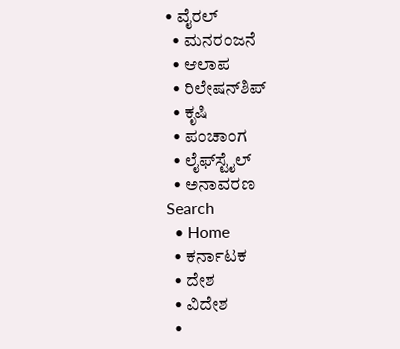• ವೈರಲ್
  • ಮನರಂಜನೆ
  • ಆಲಾಪ
  • ರಿಲೇಷನ್‌ಶಿಪ್
  • ಕೃಷಿ
  • ಪಂಚಾಂಗ
  • ಲೈಫ್‌ಸ್ಟೈಲ್
  • ಅನಾವರಣ
Search
  • Home
  • ಕರ್ನಾಟಕ
  • ದೇಶ
  • ವಿದೇಶ
  •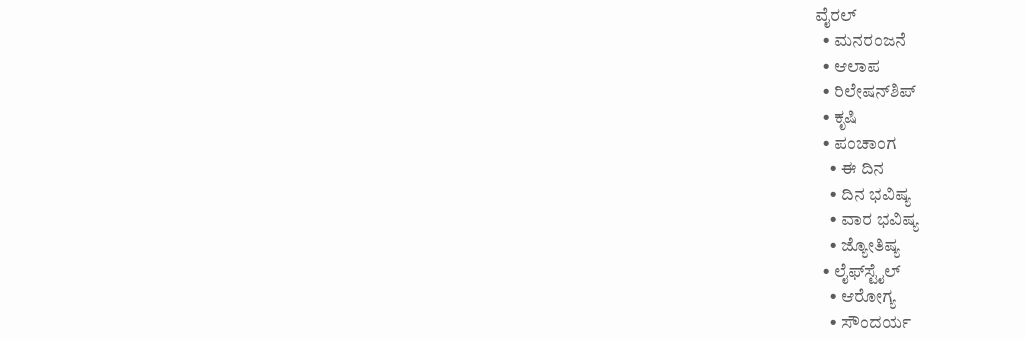ವೈರಲ್
  • ಮನರಂಜನೆ
  • ಆಲಾಪ
  • ರಿಲೇಷನ್‌ಶಿಪ್
  • ಕೃಷಿ
  • ಪಂಚಾಂಗ
    • ಈ ದಿನ
    • ದಿನ ಭವಿಷ್ಯ
    • ವಾರ ಭವಿಷ್ಯ
    • ಜ್ಯೋತಿಷ್ಯ
  • ಲೈಫ್‌ಸ್ಟೈಲ್
    • ಆರೋಗ್ಯ
    • ಸೌಂದರ್ಯ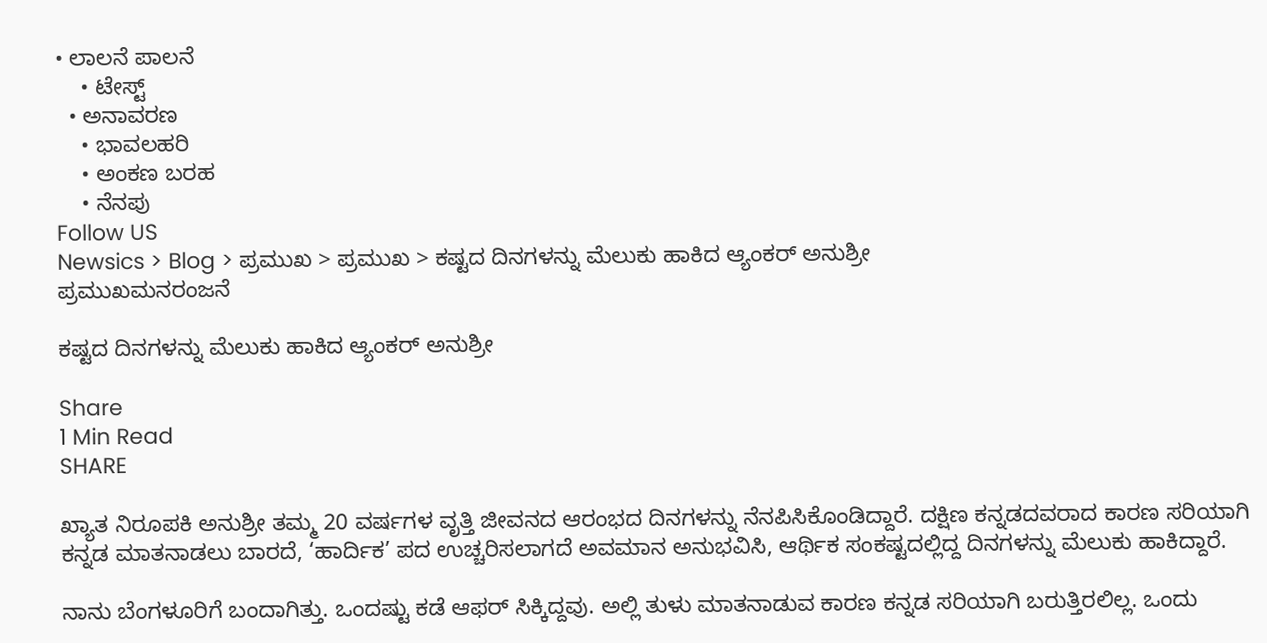• ಲಾಲನೆ ಪಾಲನೆ
    • ಟೇಸ್ಟ್
  • ಅನಾವರಣ
    • ಭಾವಲಹರಿ
    • ಅಂಕಣ ಬರಹ
    • ನೆನಪು
Follow US
Newsics > Blog > ಪ್ರಮುಖ > ಪ್ರಮುಖ > ಕಷ್ಟದ ದಿನಗಳನ್ನು ಮೆಲುಕು ಹಾಕಿದ ಆ್ಯಂಕರ್ ಅನುಶ್ರೀ
ಪ್ರಮುಖಮನರಂಜನೆ

ಕಷ್ಟದ ದಿನಗಳನ್ನು ಮೆಲುಕು ಹಾಕಿದ ಆ್ಯಂಕರ್ ಅನುಶ್ರೀ

Share
1 Min Read
SHARE

ಖ್ಯಾತ ನಿರೂಪಕಿ ಅನುಶ್ರೀ ತಮ್ಮ 20 ವರ್ಷಗಳ ವೃತ್ತಿ ಜೀವನದ ಆರಂಭದ ದಿನಗಳನ್ನು ನೆನಪಿಸಿಕೊಂಡಿದ್ದಾರೆ. ದಕ್ಷಿಣ ಕನ್ನಡದವರಾದ ಕಾರಣ ಸರಿಯಾಗಿ ಕನ್ನಡ ಮಾತನಾಡಲು ಬಾರದೆ, ‘ಹಾರ್ದಿಕ’ ಪದ ಉಚ್ಚರಿಸಲಾಗದೆ ಅವಮಾನ ಅನುಭವಿಸಿ, ಆರ್ಥಿಕ ಸಂಕಷ್ಟದಲ್ಲಿದ್ದ ದಿನಗಳನ್ನು ಮೆಲುಕು ಹಾಕಿದ್ದಾರೆ.

ನಾನು ಬೆಂಗಳೂರಿಗೆ ಬಂದಾಗಿತ್ತು. ಒಂದಷ್ಟು ಕಡೆ ಆಫರ್ ಸಿಕ್ಕಿದ್ದವು. ಅಲ್ಲಿ ತುಳು ಮಾತನಾಡುವ ಕಾರಣ ಕನ್ನಡ ಸರಿಯಾಗಿ ಬರುತ್ತಿರಲಿಲ್ಲ. ಒಂದು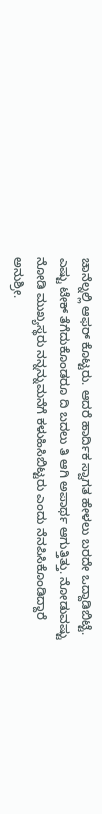ಚಾನೆಲ್ನಲ್ಲಿ ಆಫರ್ ಕೊಟ್ಟರು. ಆದರೆ ಹಾರ್ದಿಕ ಸ್ವಾಗತ ಹೇಳಲು ಬರದೇ ಒದ್ದಾಡಿಬಿಟ್ಟೆ. ಎಷ್ಟು ಟೇಕ್ ತೆಗೆದುಕೊಂಡರೂ ದಿ ಬದಲು ತಿ ಆಗಿ ಅಪಾರ್ಥ ಆಗುತ್ತಿತ್ತು. ನೋಡುವಷ್ಟು ನೋಡಿ ಮುಖ್ಯಸ್ಥರು ನನ್ನನ್ನುಮನೆಗೆ ಕಳುಹಿಸಿಬಿಟ್ಟರು ಎಂದು ನೆನಪಿಸಿಕೊಂಡಿದ್ದಾರೆ ಅನುಶ್ರೀ.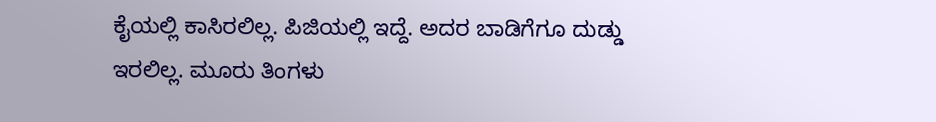ಕೈಯಲ್ಲಿ ಕಾಸಿರಲಿಲ್ಲ. ಪಿಜಿಯಲ್ಲಿ ಇದ್ದೆ. ಅದರ ಬಾಡಿಗೆಗೂ ದುಡ್ಡು ಇರಲಿಲ್ಲ. ಮೂರು ತಿಂಗಳು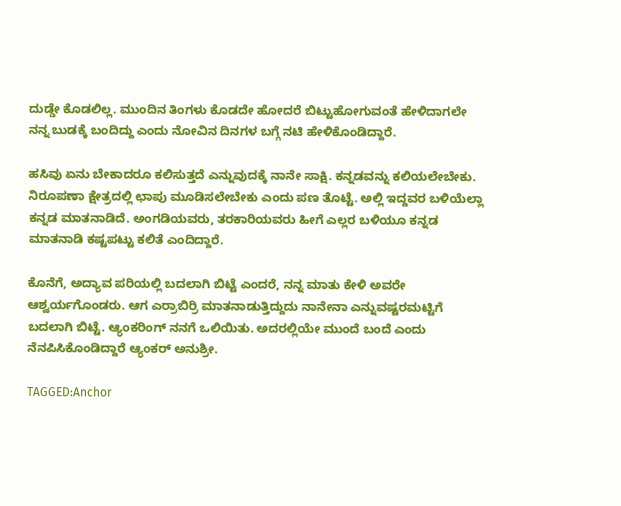ದುಡ್ಡೇ ಕೊಡಲಿಲ್ಲ. ಮುಂದಿನ ತಿಂಗಳು ಕೊಡದೇ ಹೋದರೆ ಬಿಟ್ಟುಹೋಗುವಂತೆ ಹೇಳಿದಾಗಲೇ ನನ್ನ ಬುಡಕ್ಕೆ ಬಂದಿದ್ದು ಎಂದು ನೋವಿನ ದಿನಗಳ ಬಗ್ಗೆ ನಟಿ ಹೇಳಿಕೊಂಡಿದ್ದಾರೆ.

ಹಸಿವು ಏನು ಬೇಕಾದರೂ ಕಲಿಸುತ್ತದೆ ಎನ್ನುವುದಕ್ಕೆ ನಾನೇ ಸಾಕ್ಷಿ. ಕನ್ನಡವನ್ನು ಕಲಿಯಲೇಬೇಕು. ನಿರೂಪಣಾ ಕ್ಷೇತ್ರದಲ್ಲಿ ಛಾಪು ಮೂಡಿಸಲೇಬೇಕು ಎಂದು ಪಣ ತೊಟ್ಟೆ. ಅಲ್ಲಿ ಇದ್ದವರ ಬಳಿಯೆಲ್ಲಾ ಕನ್ನಡ ಮಾತನಾಡಿದೆ. ಅಂಗಡಿಯವರು, ತರಕಾರಿಯವರು ಹೀಗೆ ಎಲ್ಲರ ಬಳಿಯೂ ಕನ್ನಡ ಮಾತನಾಡಿ ಕಷ್ಟಪಟ್ಟು ಕಲಿತೆ ಎಂದಿದ್ದಾರೆ.

ಕೊನೆಗೆ, ಅದ್ಯಾವ ಪರಿಯಲ್ಲಿ ಬದಲಾಗಿ ಬಿಟ್ಟೆ ಎಂದರೆ, ನನ್ನ ಮಾತು ಕೇಳಿ ಅವರೇ ಆಶ್ವರ್ಯಗೊಂಡರು. ಆಗ ಎರ್ರಾಬಿರ್ರಿ ಮಾತನಾಡುತ್ತಿದ್ದುದು ನಾನೇನಾ ಎನ್ನುವಷ್ಟರಮಟ್ಟಿಗೆ ಬದಲಾಗಿ ಬಿಟ್ಟೆ. ಆ್ಯಂಕರಿಂಗ್ ನನಗೆ ಒಲಿಯಿತು. ಅದರಲ್ಲಿಯೇ ಮುಂದೆ ಬಂದೆ ಎಂದು ನೆನಪಿಸಿಕೊಂಡಿದ್ದಾರೆ ಆ್ಯಂಕರ್ ಅನುಶ್ರೀ.

TAGGED:Anchor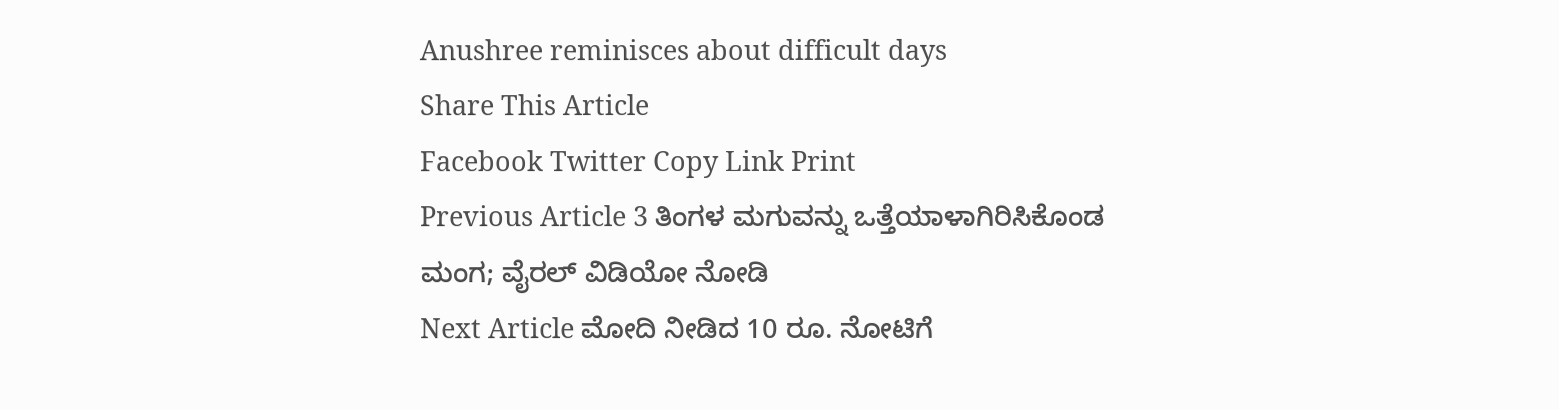Anushree reminisces about difficult days
Share This Article
Facebook Twitter Copy Link Print
Previous Article 3 ತಿಂಗಳ ಮಗುವನ್ನು ಒತ್ತೆಯಾಳಾಗಿರಿಸಿಕೊಂಡ ಮಂಗ; ವೈರಲ್ ವಿಡಿಯೋ ನೋಡಿ
Next Article ಮೋದಿ ನೀಡಿದ 10 ರೂ. ನೋಟಿಗೆ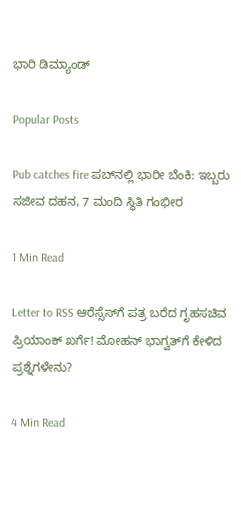ಭಾರಿ ಡಿಮ್ಯಾಂಡ್

Popular Posts

Pub catches fire ಪಬ್‌ನಲ್ಲಿ ಭಾರೀ ಬೆಂಕಿ: ಇಬ್ಬರು ಸಜೀವ ದಹನ, 7 ಮಂದಿ ಸ್ಥಿತಿ ಗಂಭೀರ

1 Min Read

Letter to RSS ಆರೆಸ್ಸೆಸ್‌ಗೆ ಪತ್ರ ಬರೆದ ಗೃಹಸಚಿವ ಪ್ರಿಯಾಂಕ್ ಖರ್ಗೆ! ಮೋಹನ್ ಭಾಗ್ವತ್‌ಗೆ ಕೇಳಿದ ಪ್ರಶ್ನೆಗಳೇನು?

4 Min Read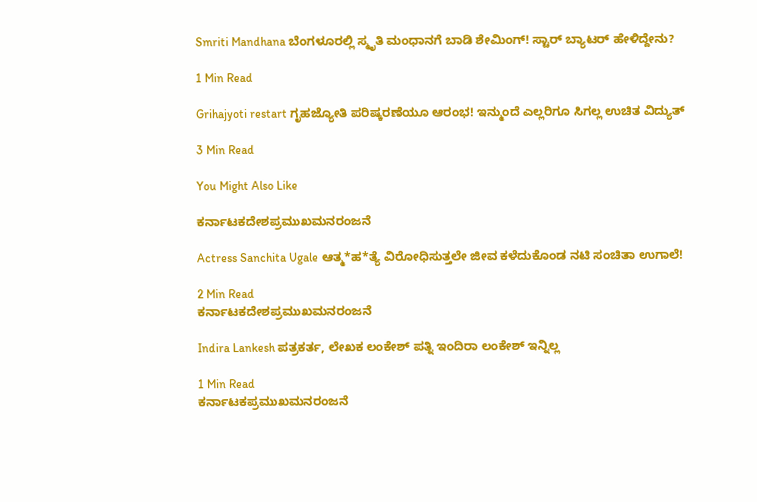Smriti Mandhana ಬೆಂಗಳೂರಲ್ಲಿ ಸ್ಮೃತಿ ಮಂಧಾನಗೆ ಬಾಡಿ ಶೇಮಿಂಗ್! ಸ್ಟಾರ್ ಬ್ಯಾಟರ್ ಹೇಳಿದ್ದೇನು?

1 Min Read

Grihajyoti restart ಗೃಹಜ್ಯೋತಿ ಪರಿಷ್ಕರಣೆಯೂ ಆರಂಭ! ಇನ್ಮುಂದೆ ಎಲ್ಲರಿಗೂ ಸಿಗಲ್ಲ ಉಚಿತ ವಿದ್ಯುತ್

3 Min Read

You Might Also Like

ಕರ್ನಾಟಕದೇಶಪ್ರಮುಖಮನರಂಜನೆ

Actress Sanchita Ugale ಆತ್ಮ*ಹ*ತ್ಯೆ ವಿರೋಧಿಸುತ್ತಲೇ ಜೀವ ಕಳೆದುಕೊಂಡ ನಟಿ ಸಂಚಿತಾ ಉಗಾಲೆ!

2 Min Read
ಕರ್ನಾಟಕದೇಶಪ್ರಮುಖಮನರಂಜನೆ

Indira Lankesh ಪತ್ರಕರ್ತ, ಲೇಖಕ ಲಂಕೇಶ್ ಪತ್ನಿ ಇಂದಿರಾ ಲಂಕೇಶ್ ಇನ್ನಿಲ್ಲ

1 Min Read
ಕರ್ನಾಟಕಪ್ರಮುಖಮನರಂಜನೆ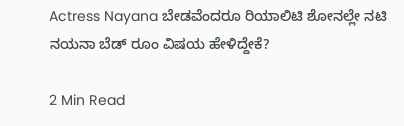Actress Nayana ಬೇಡವೆಂದರೂ ರಿಯಾಲಿಟಿ ಶೋನಲ್ಲೇ ನಟಿ ನಯನಾ ಬೆಡ್ ರೂಂ ವಿಷಯ ಹೇಳಿದ್ದೇಕೆ?

2 Min Read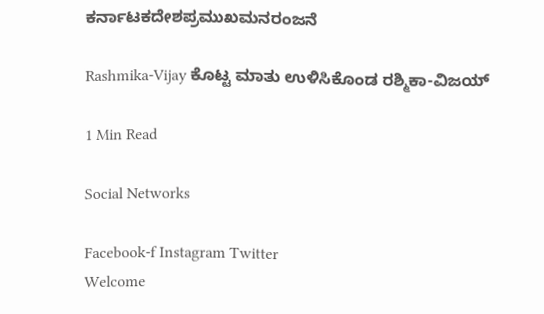ಕರ್ನಾಟಕದೇಶಪ್ರಮುಖಮನರಂಜನೆ

Rashmika-Vijay ಕೊಟ್ಟ ಮಾತು ಉಳಿಸಿಕೊಂಡ ರಶ್ಮಿಕಾ-ವಿಜಯ್

1 Min Read

Social Networks

Facebook-f Instagram Twitter
Welcome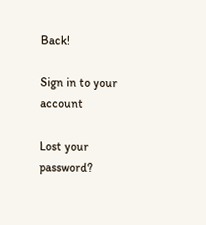Back!

Sign in to your account

Lost your password?